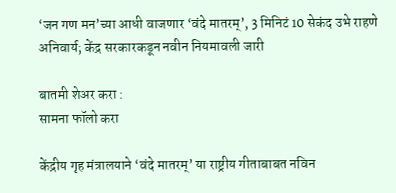‘जन गण मन’च्या आधी वाजणार ‘वंदे मातरम्’, 3 मिनिटं 10 सेकंद उभे राहणे अनिवार्य; केंद्र सरकारकडून नवीन नियमावली जारी

बातमी शेअर करा :
सामना फॉलो करा

केंद्रीय गृह मंत्रालयाने ‘वंदे मातरम्’ या राष्ट्रीय गीताबाबत नविन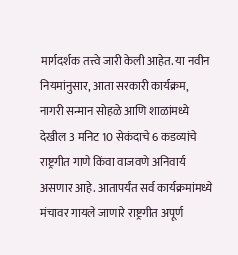मार्गदर्शक तत्त्वे जारी केली आहेत. या नवीन नियमांनुसार, आता सरकारी कार्यक्रम, नागरी सन्मान सोहळे आणि शाळांमध्ये देखील 3 मनिट 10 सेकंदाचे 6 कडव्यांचे राष्ट्रगीत गाणे किंवा वाजवणे अनिवार्य असणार आहे. आतापर्यंत सर्व कार्यक्रमांमध्ये मंचावर गायले जाणारे राष्ट्रगीत अपूर्ण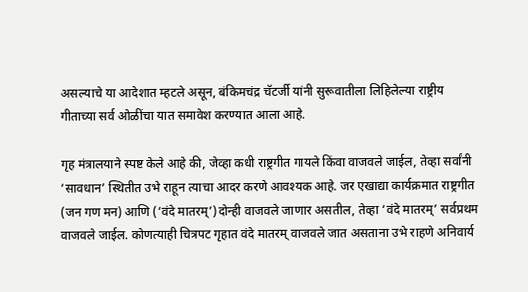असल्याचे या आदेशात म्हटले असून, बंकिमचंद्र चॅटर्जी यांनी सुरूवातीला लिहिलेल्या राष्ट्रीय गीताच्या सर्व ओळींचा यात समावेश करण्यात आला आहे.

गृह मंत्रालयाने स्पष्ट केले आहे की, जेव्हा कधी राष्ट्रगीत गायले किंवा वाजवले जाईल, तेव्हा सर्वांनी ‘सावधान’ स्थितीत उभे राहून त्याचा आदर करणे आवश्यक आहे. जर एखाद्या कार्यक्रमात राष्ट्रगीत (जन गण मन) आणि (‘वंदे मातरम्’)दोन्ही वाजवले जाणार असतील, तेव्हा ‘वंदे मातरम्’ सर्वप्रथम वाजवले जाईल. कोणत्याही चित्रपट गृहात वंदे मातरम् वाजवले जात असताना उभे राहणे अनिवार्य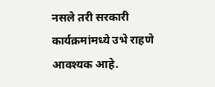नसले तरी सरकारी कार्यक्रमांमध्ये उभे राहणे आवश्यक आहे.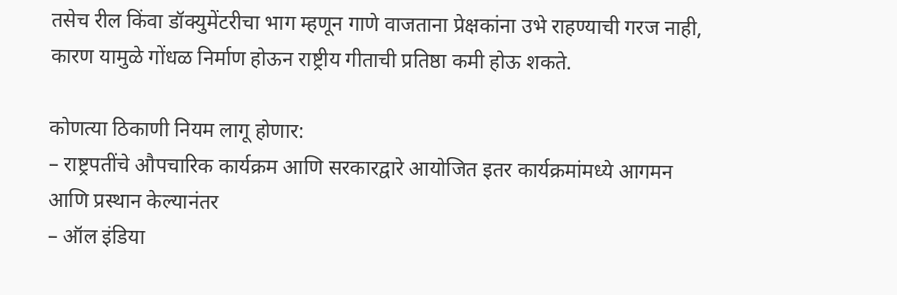तसेच रील किंवा डॉक्युमेंटरीचा भाग म्हणून गाणे वाजताना प्रेक्षकांना उभे राहण्याची गरज नाही, कारण यामुळे गोंधळ निर्माण होऊन राष्ट्रीय गीताची प्रतिष्ठा कमी होऊ शकते.

कोणत्या ठिकाणी नियम लागू होणार:
– राष्ट्रपतींचे औपचारिक कार्यक्रम आणि सरकारद्वारे आयोजित इतर कार्यक्रमांमध्ये आगमन आणि प्रस्थान केल्यानंतर
– ऑल इंडिया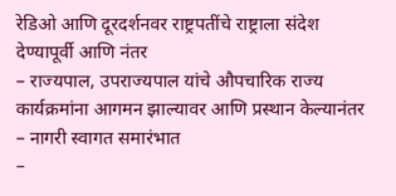रेडिओ आणि दूरदर्शनवर राष्ट्रपतींचे राष्ट्राला संदेश देण्यापूर्वी आणि नंतर
– राज्यपाल, उपराज्यपाल यांचे औपचारिक राज्य कार्यक्रमांना आगमन झाल्यावर आणि प्रस्थान केल्यानंतर
– नागरी स्वागत समारंभात
–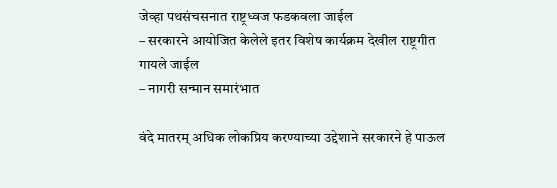जेव्हा पथसंचसनात राष्ट्रध्वज फडकवला जाईल
– सरकारने आयोजित केलेले इतर विशेष कार्यक्रम देखील राष्ट्रगीत गायले जाईल
– नागरी सन्मान समारंभात

वंदे मातरम् अधिक लोकप्रिय करण्याच्या उद्देशाने सरकारने हे पाऊल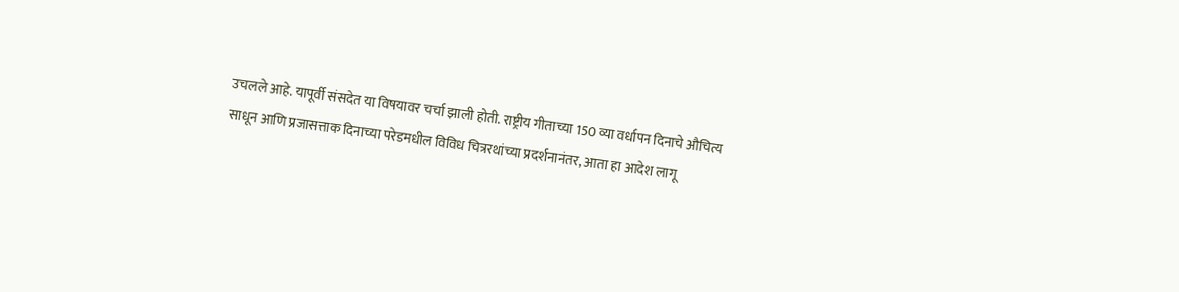उचलले आहे. यापूर्वी संसदेत या विषयावर चर्चा झाली होती. राष्ट्रीय गीताच्या 150 व्या वर्धापन दिनाचे औचित्य साधून आणि प्रजासत्ताक दिनाच्या परेडमधील विविध चित्ररथांच्या प्रदर्शनानंतर, आता हा आदेश लागू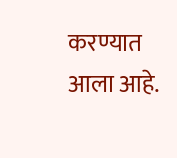करण्यात आला आहे.